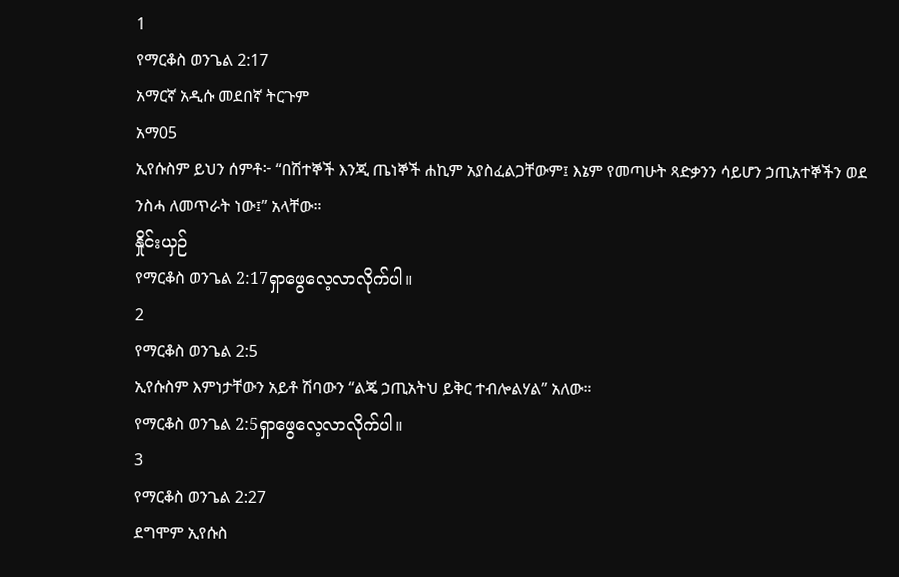1
የማርቆስ ወንጌል 2:17
አማርኛ አዲሱ መደበኛ ትርጉም
አማ05
ኢየሱስም ይህን ሰምቶ፦ “በሽተኞች እንጂ ጤነኞች ሐኪም አያስፈልጋቸውም፤ እኔም የመጣሁት ጻድቃንን ሳይሆን ኃጢአተኞችን ወደ ንስሓ ለመጥራት ነው፤” አላቸው።
နှိုင်းယှဉ်
የማርቆስ ወንጌል 2:17ရှာဖွေလေ့လာလိုက်ပါ။
2
የማርቆስ ወንጌል 2:5
ኢየሱስም እምነታቸውን አይቶ ሽባውን “ልጄ ኃጢአትህ ይቅር ተብሎልሃል” አለው።
የማርቆስ ወንጌል 2:5ရှာဖွေလေ့လာလိုက်ပါ။
3
የማርቆስ ወንጌል 2:27
ደግሞም ኢየሱስ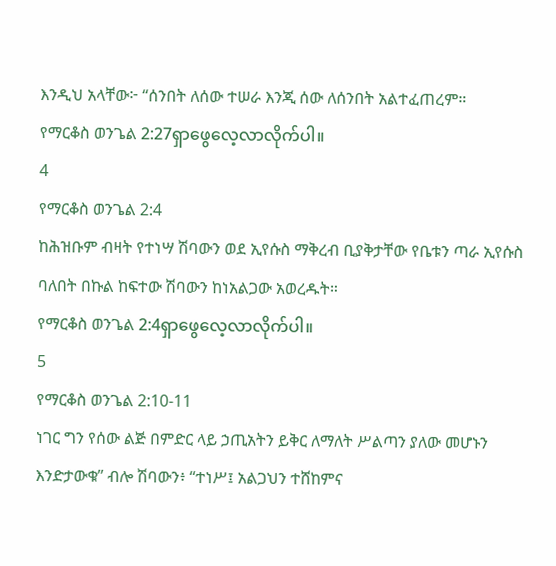እንዲህ አላቸው፦ “ሰንበት ለሰው ተሠራ እንጂ ሰው ለሰንበት አልተፈጠረም።
የማርቆስ ወንጌል 2:27ရှာဖွေလေ့လာလိုက်ပါ။
4
የማርቆስ ወንጌል 2:4
ከሕዝቡም ብዛት የተነሣ ሽባውን ወደ ኢየሱስ ማቅረብ ቢያቅታቸው የቤቱን ጣራ ኢየሱስ ባለበት በኩል ከፍተው ሽባውን ከነአልጋው አወረዱት።
የማርቆስ ወንጌል 2:4ရှာဖွေလေ့လာလိုက်ပါ။
5
የማርቆስ ወንጌል 2:10-11
ነገር ግን የሰው ልጅ በምድር ላይ ኃጢአትን ይቅር ለማለት ሥልጣን ያለው መሆኑን እንድታውቁ” ብሎ ሽባውን፥ “ተነሥ፤ አልጋህን ተሸከምና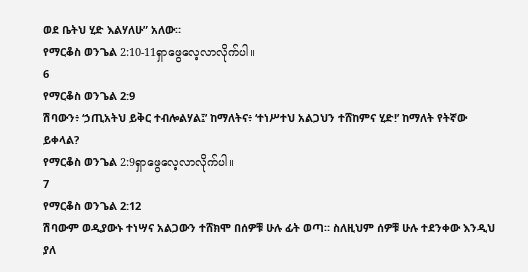ወደ ቤትህ ሂድ እልሃለሁ” አለው።
የማርቆስ ወንጌል 2:10-11ရှာဖွေလေ့လာလိုက်ပါ။
6
የማርቆስ ወንጌል 2:9
ሽባውን፥ ‘ኃጢአትህ ይቅር ተብሎልሃል፤’ ከማለትና፥ ‘ተነሥተህ አልጋህን ተሸከምና ሂድ!’ ከማለት የትኛው ይቀላል?
የማርቆስ ወንጌል 2:9ရှာဖွေလေ့လာလိုက်ပါ။
7
የማርቆስ ወንጌል 2:12
ሽባውም ወዲያውኑ ተነሣና አልጋውን ተሸክሞ በሰዎቹ ሁሉ ፊት ወጣ። ስለዚህም ሰዎቹ ሁሉ ተደንቀው እንዲህ ያለ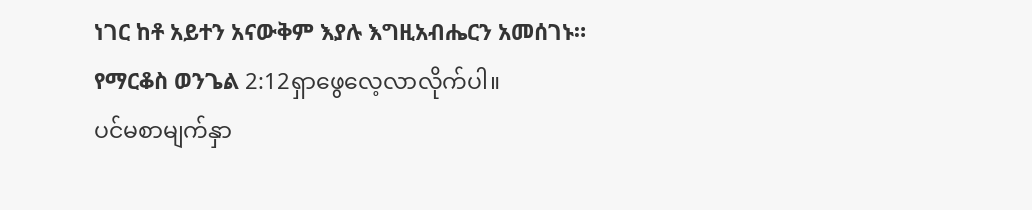ነገር ከቶ አይተን አናውቅም እያሉ እግዚአብሔርን አመሰገኑ።
የማርቆስ ወንጌል 2:12ရှာဖွေလေ့လာလိုက်ပါ။
ပင်မစာမျက်နှာ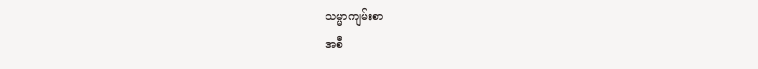သမ္မာကျမ်းစာ
အစီ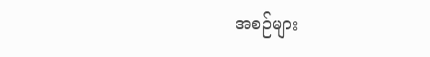အစဉ်များ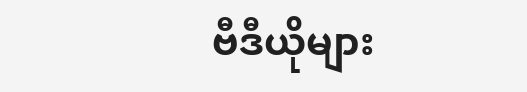ဗီဒီယိုများ